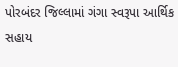પોરબંદર જિલ્લામાં ગંગા સ્વરૂપા આર્થિક સહાય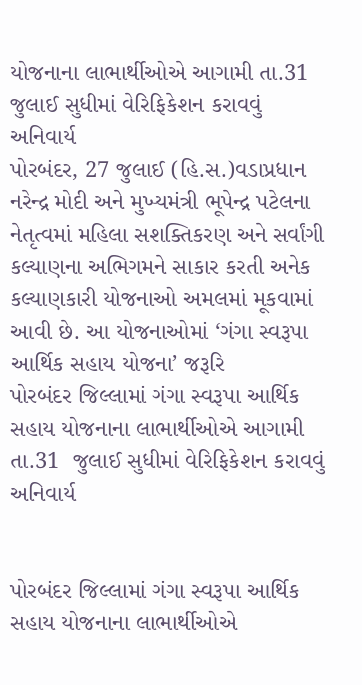યોજનાના લાભાર્થીઓએ આગામી તા.31 જુલાઈ સુધીમાં વેરિફિકેશન કરાવવું અનિવાર્ય
પોરબંદર, 27 જુલાઈ (હિ.સ.)વડાપ્રધાન નરેન્દ્ર મોદી અને મુખ્યમંત્રી ભૂપેન્દ્ર પટેલના નેતૃત્વમાં મહિલા સશક્તિકરણ અને સર્વાંગી કલ્યાણના અભિગમને સાકાર કરતી અનેક કલ્યાણકારી યોજનાઓ અમલમાં મૂકવામાં આવી છે. આ યોજનાઓમાં ‘ગંગા સ્વરૂપા આર્થિક સહાય યોજના’ જરૂરિ
પોરબંદર જિલ્લામાં ગંગા સ્વરૂપા આર્થિક સહાય યોજનાના લાભાર્થીઓએ આગામી તા.31  જુલાઈ સુધીમાં વેરિફિકેશન કરાવવું અનિવાર્ય


પોરબંદર જિલ્લામાં ગંગા સ્વરૂપા આર્થિક સહાય યોજનાના લાભાર્થીઓએ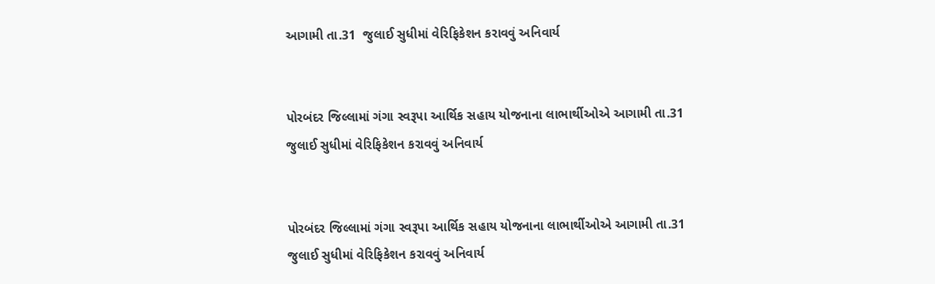આગામી તા.31  જુલાઈ સુધીમાં વેરિફિકેશન કરાવવું અનિવાર્ય


પોરબંદર જિલ્લામાં ગંગા સ્વરૂપા આર્થિક સહાય યોજનાના લાભાર્થીઓએ આગામી તા.31  જુલાઈ સુધીમાં વેરિફિકેશન કરાવવું અનિવાર્ય


પોરબંદર જિલ્લામાં ગંગા સ્વરૂપા આર્થિક સહાય યોજનાના લાભાર્થીઓએ આગામી તા.31  જુલાઈ સુધીમાં વેરિફિકેશન કરાવવું અનિવાર્ય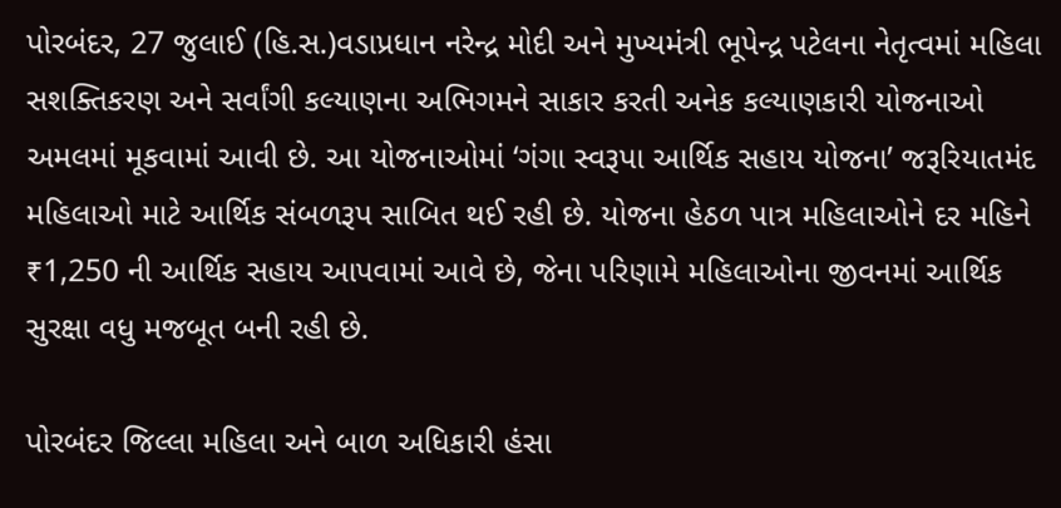પોરબંદર, 27 જુલાઈ (હિ.સ.)વડાપ્રધાન નરેન્દ્ર મોદી અને મુખ્યમંત્રી ભૂપેન્દ્ર પટેલના નેતૃત્વમાં મહિલા સશક્તિકરણ અને સર્વાંગી કલ્યાણના અભિગમને સાકાર કરતી અનેક કલ્યાણકારી યોજનાઓ અમલમાં મૂકવામાં આવી છે. આ યોજનાઓમાં ‘ગંગા સ્વરૂપા આર્થિક સહાય યોજના’ જરૂરિયાતમંદ મહિલાઓ માટે આર્થિક સંબળરૂપ સાબિત થઈ રહી છે. યોજના હેઠળ પાત્ર મહિલાઓને દર મહિને ₹1,250 ની આર્થિક સહાય આપવામાં આવે છે, જેના પરિણામે મહિલાઓના જીવનમાં આર્થિક સુરક્ષા વધુ મજબૂત બની રહી છે.

પોરબંદર જિલ્લા મહિલા અને બાળ અધિકારી હંસા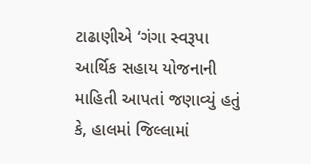ટાઢાણીએ ‘ગંગા સ્વરૂપા આર્થિક સહાય યોજનાની માહિતી આપતાં જણાવ્યું હતું કે, હાલમાં જિલ્લામાં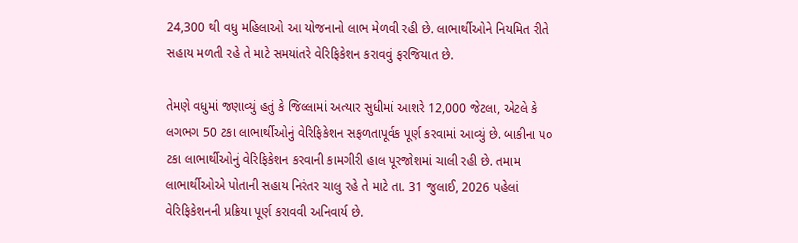24,300 થી વધુ મહિલાઓ આ યોજનાનો લાભ મેળવી રહી છે. લાભાર્થીઓને નિયમિત રીતે સહાય મળતી રહે તે માટે સમયાંતરે વેરિફિકેશન કરાવવું ફરજિયાત છે.

તેમણે વધુમાં જણાવ્યું હતું કે જિલ્લામાં અત્યાર સુધીમાં આશરે 12,000 જેટલા, એટલે કે લગભગ 50 ટકા લાભાર્થીઓનું વેરિફિકેશન સફળતાપૂર્વક પૂર્ણ કરવામાં આવ્યું છે. બાકીના ૫૦ ટકા લાભાર્થીઓનું વેરિફિકેશન કરવાની કામગીરી હાલ પૂરજોશમાં ચાલી રહી છે. તમામ લાભાર્થીઓએ પોતાની સહાય નિરંતર ચાલુ રહે તે માટે તા. 31 જુલાઈ, 2026 પહેલાં વેરિફિકેશનની પ્રક્રિયા પૂર્ણ કરાવવી અનિવાર્ય છે.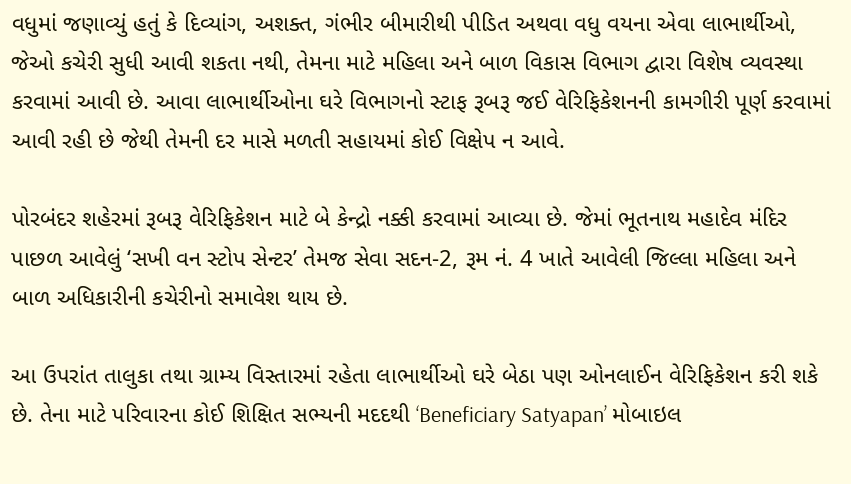વધુમાં જણાવ્યું હતું કે દિવ્યાંગ, અશક્ત, ગંભીર બીમારીથી પીડિત અથવા વધુ વયના એવા લાભાર્થીઓ, જેઓ કચેરી સુધી આવી શકતા નથી, તેમના માટે મહિલા અને બાળ વિકાસ વિભાગ દ્વારા વિશેષ વ્યવસ્થા કરવામાં આવી છે. આવા લાભાર્થીઓના ઘરે વિભાગનો સ્ટાફ રૂબરૂ જઈ વેરિફિકેશનની કામગીરી પૂર્ણ કરવામાં આવી રહી છે જેથી તેમની દર માસે મળતી સહાયમાં કોઈ વિક્ષેપ ન આવે.

પોરબંદર શહેરમાં રૂબરૂ વેરિફિકેશન માટે બે કેન્દ્રો નક્કી કરવામાં આવ્યા છે. જેમાં ભૂતનાથ મહાદેવ મંદિર પાછળ આવેલું ‘સખી વન સ્ટોપ સેન્ટર’ તેમજ સેવા સદન-2, રૂમ નં. 4 ખાતે આવેલી જિલ્લા મહિલા અને બાળ અધિકારીની કચેરીનો સમાવેશ થાય છે.

આ ઉપરાંત તાલુકા તથા ગ્રામ્ય વિસ્તારમાં રહેતા લાભાર્થીઓ ઘરે બેઠા પણ ઓનલાઈન વેરિફિકેશન કરી શકે છે. તેના માટે પરિવારના કોઈ શિક્ષિત સભ્યની મદદથી ‘Beneficiary Satyapan’ મોબાઇલ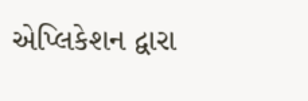એપ્લિકેશન દ્વારા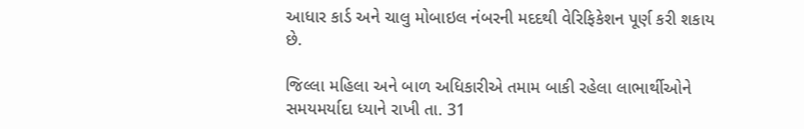આધાર કાર્ડ અને ચાલુ મોબાઇલ નંબરની મદદથી વેરિફિકેશન પૂર્ણ કરી શકાય છે.

જિલ્લા મહિલા અને બાળ અધિકારીએ તમામ બાકી રહેલા લાભાર્થીઓને સમયમર્યાદા ધ્યાને રાખી તા. 31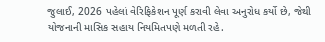જુલાઈ, 2026 પહેલાં વેરિફિકેશન પૂર્ણ કરાવી લેવા અનુરોધ કર્યો છે, જેથી યોજનાની માસિક સહાય નિયમિતપણે મળતી રહે.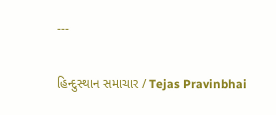---

હિન્દુસ્થાન સમાચાર / Tejas Pravinbhai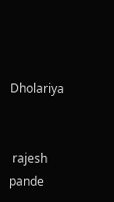Dholariya


 rajesh pande